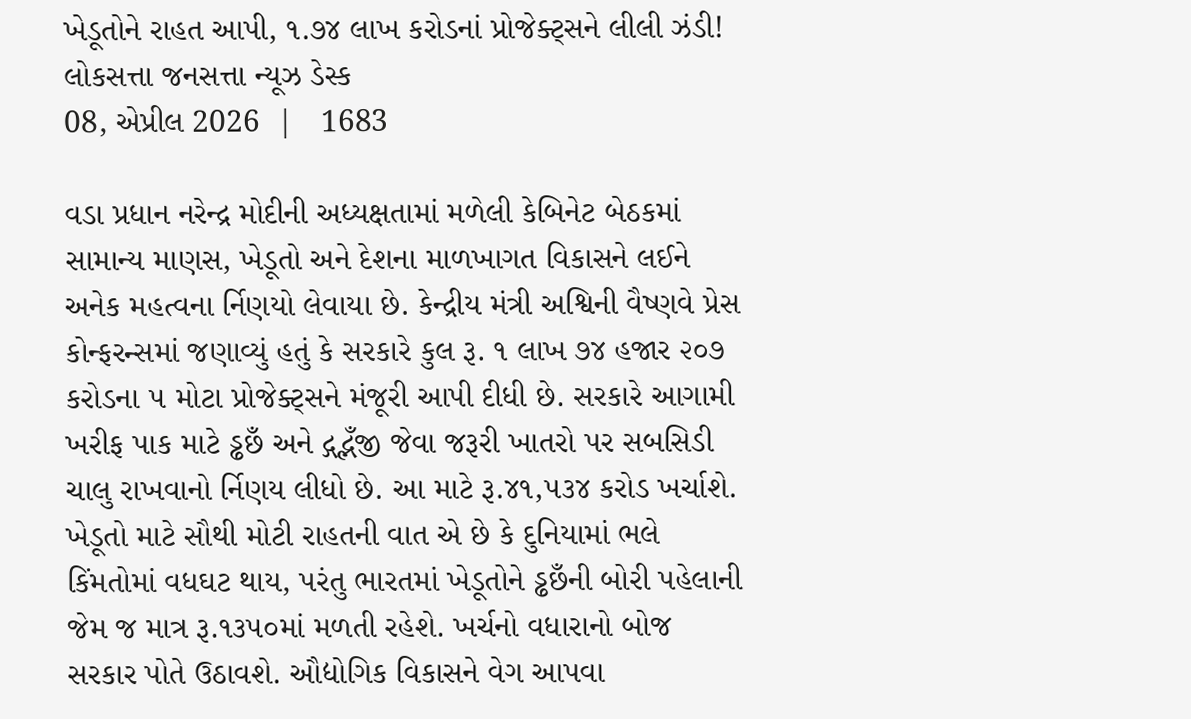ખેડૂતોને રાહત આપી, ૧.૭૪ લાખ કરોડનાં પ્રોજેક્ટ્સને લીલી ઝંડી!
લોકસત્તા જનસત્તા ન્યૂઝ ડેસ્ક
08, એપ્રીલ 2026  |   1683

વડા પ્રધાન નરેન્દ્ર મોદીની અધ્યક્ષતામાં મળેલી કેબિનેટ બેઠકમાં સામાન્ય માણસ, ખેડૂતો અને દેશના માળખાગત વિકાસને લઈને અનેક મહત્વના ર્નિણયો લેવાયા છે. કેન્દ્રીય મંત્રી અશ્વિની વૈષ્ણવે પ્રેસ કોન્ફરન્સમાં જણાવ્યું હતું કે સરકારે કુલ રૂ. ૧ લાખ ૭૪ હજાર ૨૦૭ કરોડના ૫ મોટા પ્રોજેક્ટ્સને મંજૂરી આપી દીધી છે. સરકારે આગામી ખરીફ પાક માટે ડ્ઢછઁ અને દ્ગદ્ભઁજી જેવા જરૂરી ખાતરો પર સબસિડી ચાલુ રાખવાનો ર્નિણય લીધો છે. આ માટે રૂ.૪૧,૫૩૪ કરોડ ખર્ચાશે. ખેડૂતો માટે સૌથી મોટી રાહતની વાત એ છે કે દુનિયામાં ભલે કિંમતોમાં વધઘટ થાય, પરંતુ ભારતમાં ખેડૂતોને ડ્ઢછઁની બોરી પહેલાની જેમ જ માત્ર રૂ.૧૩૫૦માં મળતી રહેશે. ખર્ચનો વધારાનો બોજ સરકાર પોતે ઉઠાવશે. ઔદ્યોગિક વિકાસને વેગ આપવા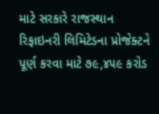માટે સરકારે રાજસ્થાન રિફાઇનરી લિમિટેડના પ્રોજેક્ટને પૂર્ણ કરવા માટે ૭૯,૪૫૯ કરોડ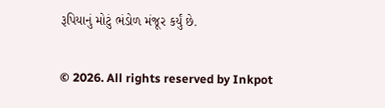રૂપિયાનું મોટું ભંડોળ મંજૂર કર્યું છે.

© 2026. All rights reserved by Inkpot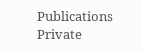Publications Private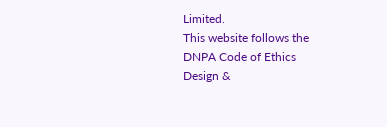Limited.
This website follows the DNPA Code of Ethics
Design &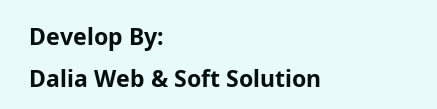Develop By:
Dalia Web & Soft Solution